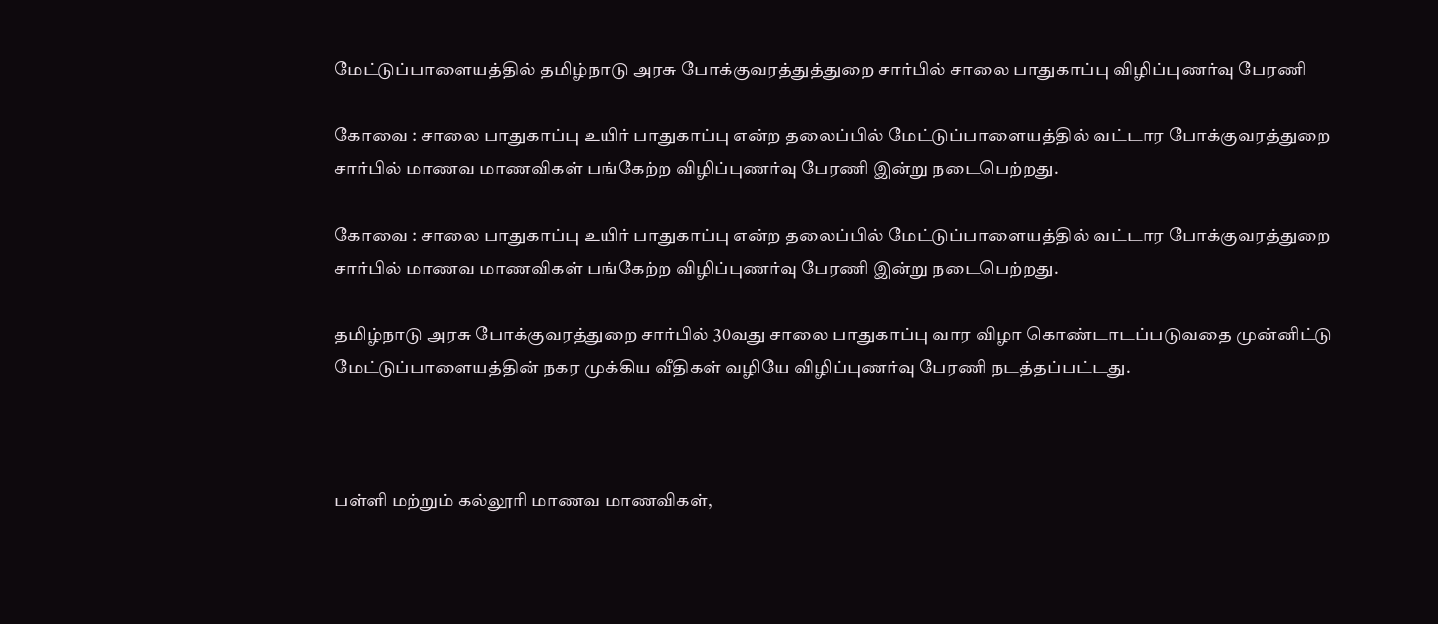மேட்டுப்பாளையத்தில் தமிழ்நாடு அரசு போக்குவரத்துத்துறை சார்பில் சாலை பாதுகாப்பு விழிப்புணர்வு பேரணி

கோவை : சாலை பாதுகாப்பு உயிர் பாதுகாப்பு என்ற தலைப்பில் மேட்டுப்பாளையத்தில் வட்டார போக்குவரத்துறை சார்பில் மாணவ மாணவிகள் பங்கேற்ற விழிப்புணர்வு பேரணி இன்று நடைபெற்றது.

கோவை : சாலை பாதுகாப்பு உயிர் பாதுகாப்பு என்ற தலைப்பில் மேட்டுப்பாளையத்தில் வட்டார போக்குவரத்துறை சார்பில் மாணவ மாணவிகள் பங்கேற்ற விழிப்புணர்வு பேரணி இன்று நடைபெற்றது.

தமிழ்நாடு அரசு போக்குவரத்துறை சார்பில் 30வது சாலை பாதுகாப்பு வார விழா கொண்டாடப்படுவதை முன்னிட்டு மேட்டுப்பாளையத்தின் நகர முக்கிய வீதிகள் வழியே விழிப்புணர்வு பேரணி நடத்தப்பட்டது.



பள்ளி மற்றும் கல்லூரி மாணவ மாணவிகள்,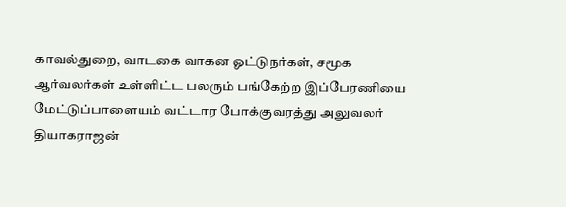காவல்துறை, வாடகை வாகன ஓட்டுநர்கள், சமூக ஆர்வலர்கள் உள்ளிட்ட பலரும் பங்கேற்ற இப்பேரணியை மேட்டுப்பாளையம் வட்டார போக்குவரத்து அலுவலர் தியாகராஜன்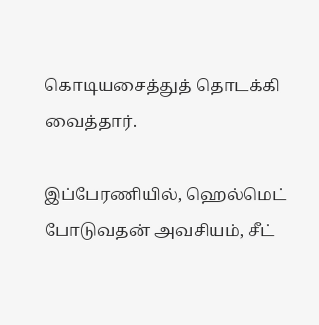கொடியசைத்துத் தொடக்கி வைத்தார்.

இப்பேரணியில், ஹெல்மெட் போடுவதன் அவசியம், சீட்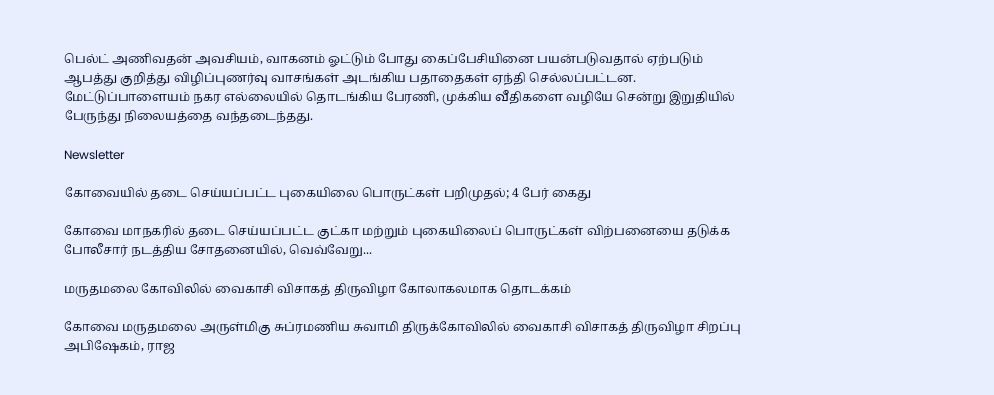பெல்ட் அணிவதன் அவசியம், வாகனம் ஓட்டும் போது கைப்பேசியினை பயன்படுவதால் ஏற்படும் ஆபத்து குறித்து விழிப்புணர்வு வாசங்கள் அடங்கிய பதாதைகள் ஏந்தி செல்லப்பட்டன. மேட்டுப்பாளையம் நகர எல்லையில் தொடங்கிய பேரணி, முக்கிய வீதிகளை வழியே சென்று இறுதியில் பேருந்து நிலையத்தை வந்தடைந்தது.

Newsletter

கோவையில் தடை செய்யப்பட்ட புகையிலை பொருட்கள் பறிமுதல்; 4 பேர் கைது

கோவை மாநகரில் தடை செய்யப்பட்ட குட்கா மற்றும் புகையிலைப் பொருட்கள் விற்பனையை தடுக்க போலீசார் நடத்திய சோதனையில், வெவ்வேறு...

மருதமலை கோவிலில் வைகாசி விசாகத் திருவிழா கோலாகலமாக தொடக்கம்

கோவை மருதமலை அருள்மிகு சுப்ரமணிய சுவாமி திருக்கோவிலில் வைகாசி விசாகத் திருவிழா சிறப்பு அபிஷேகம், ராஜ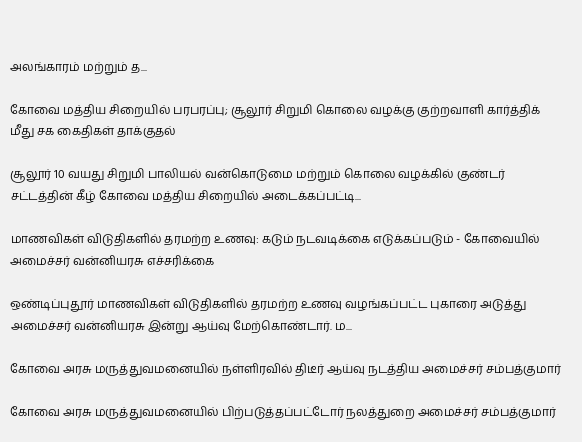அலங்காரம் மற்றும் த...

கோவை மத்திய சிறையில் பரபரப்பு; சூலூர் சிறுமி கொலை வழக்கு குற்றவாளி கார்த்திக் மீது சக கைதிகள் தாக்குதல்

சூலூர் 10 வயது சிறுமி பாலியல் வன்கொடுமை மற்றும் கொலை வழக்கில் குண்டர் சட்டத்தின் கீழ் கோவை மத்திய சிறையில் அடைக்கப்பட்டி...

மாணவிகள் விடுதிகளில் தரமற்ற உணவு: கடும் நடவடிக்கை எடுக்கப்படும் - கோவையில் அமைச்சர் வன்னியரசு எச்சரிக்கை

ஒண்டிப்புதூர் மாணவிகள் விடுதிகளில் தரமற்ற உணவு வழங்கப்பட்ட புகாரை அடுத்து அமைச்சர் வன்னியரசு இன்று ஆய்வு மேற்கொண்டார். ம...

கோவை அரசு மருத்துவமனையில் நள்ளிரவில் திடீர் ஆய்வு நடத்திய அமைச்சர் சம்பத்குமார்

கோவை அரசு மருத்துவமனையில் பிற்படுத்தப்பட்டோர் நலத்துறை அமைச்சர் சம்பத்குமார்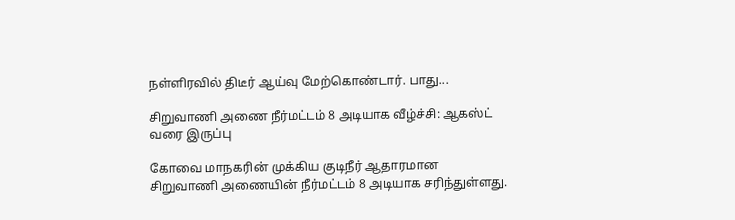நள்ளிரவில் திடீர் ஆய்வு மேற்கொண்டார். பாது...

சிறுவாணி அணை நீர்மட்டம் 8 அடியாக வீழ்ச்சி: ஆகஸ்ட் வரை இருப்பு

கோவை மாநகரின் முக்கிய குடிநீர் ஆதாரமான சிறுவாணி அணையின் நீர்மட்டம் 8 அடியாக சரிந்துள்ளது.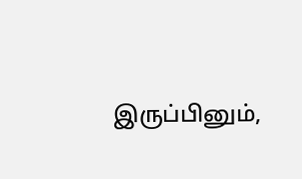இருப்பினும்,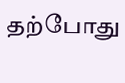தற்போது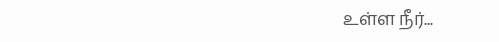உள்ள நீர்...